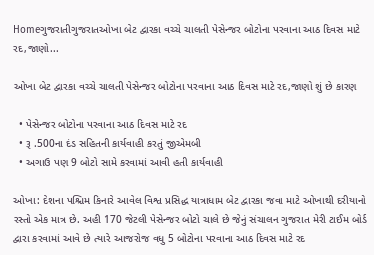Homeગુજરાતીગુજરાતઓખા બેટ દ્વારકા વચ્ચે ચાલતી પેસેન્જર બોટોના પરવાના આઠ દિવસ માટે રદ,જાણો...

ઓખા બેટ દ્વારકા વચ્ચે ચાલતી પેસેન્જર બોટોના પરવાના આઠ દિવસ માટે રદ,જાણો શું છે કારણ

  • પેસેન્જર બોટોના પરવાના આઠ દિવસ માટે રદ
  • રૂ .500ના દંડ સહિતની કાર્યવાહી કરતું જીએમબી
  • અગાઉ પણ 9 બોટો સામે કરવામાં આવી હતી કાર્યવાહી

ઓખા: દેશના પશ્ચિમ કિનારે આવેલ વિશ્વ પ્રસિદ્ધ યાત્રાધામ બેટ દ્વારકા જવા માટે ઓખાથી દરીયાનો રસ્તો એક માત્ર છે. અહી 170 જેટલી પેસેન્જર બોટો ચાલે છે જેનું સંચાલન ગુજરાત મેરી ટાઈમ બોર્ડ દ્વારા કરવામાં આવે છે ત્યારે આજરોજ વધુ 5 બોટોના પરવાના આઠ દિવસ માટે રદ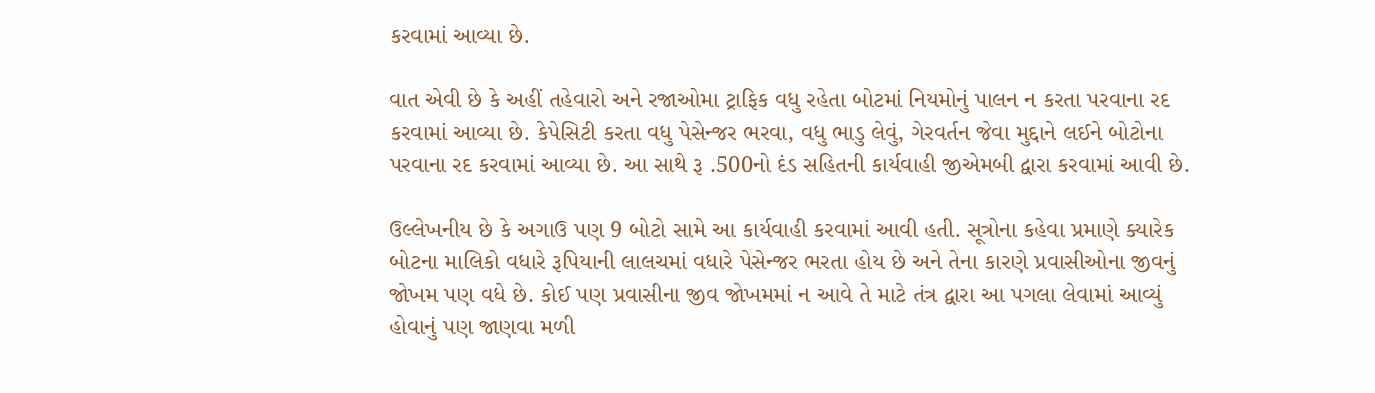કરવામાં આવ્યા છે.

વાત એવી છે કે અહીં તહેવારો અને રજાઓમા ટ્રાફિક વધુ રહેતા બોટમાં નિયમોનું પાલન ન કરતા પરવાના રદ કરવામાં આવ્યા છે. કેપેસિટી કરતા વધુ પેસેન્જર ભરવા, વધુ ભાડુ લેવું, ગેરવર્તન જેવા મુદ્દાને લઈને બોટોના પરવાના રદ કરવામાં આવ્યા છે. આ સાથે રૂ .500નો દંડ સહિતની કાર્યવાહી જીએમબી દ્વારા કરવામાં આવી છે.

ઉલ્લેખનીય છે કે અગાઉ પણ 9 બોટો સામે આ કાર્યવાહી કરવામાં આવી હતી. સૂત્રોના કહેવા પ્રમાણે ક્યારેક બોટના માલિકો વધારે રૂપિયાની લાલચમાં વધારે પેસેન્જર ભરતા હોય છે અને તેના કારણે પ્રવાસીઓના જીવનું જોખમ પણ વધે છે. કોઈ પણ પ્રવાસીના જીવ જોખમમાં ન આવે તે માટે તંત્ર દ્વારા આ પગલા લેવામાં આવ્યું હોવાનું પણ જાણવા મળી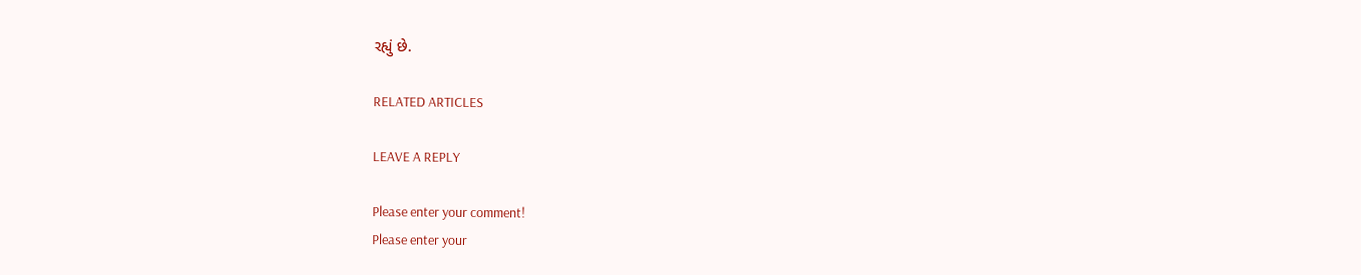રહ્યું છે.

RELATED ARTICLES

LEAVE A REPLY

Please enter your comment!
Please enter your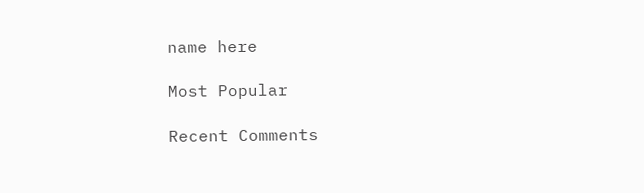name here

Most Popular

Recent Comments